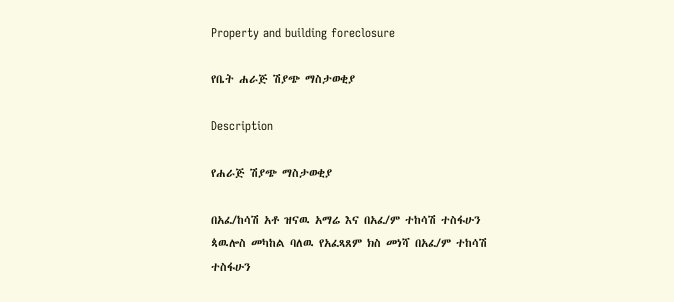Property and building foreclosure

የቤት ሐራጅ ሽያጭ ማስታወቂያ

Description

የሐራጅ ሽያጭ ማስታወቂያ

በአፈ/ከሳሽ አቶ ዝናዉ አማሬ እና በአፈ/ም ተከሳሽ ተስፋሁን ጳዉሎስ መካከል ባለዉ የአፈጻጸም ክስ መነሻ በአፈ/ም ተከሳሽ ተስፋሁን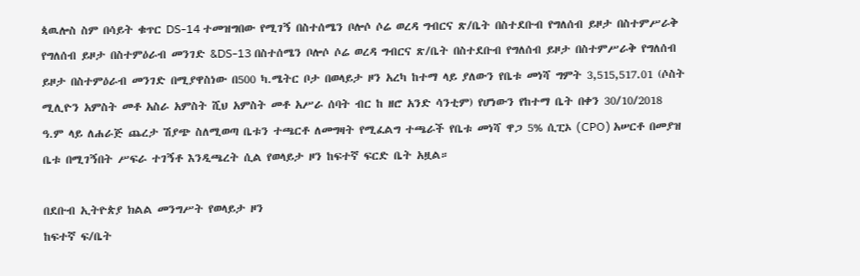ጳዉሎስ ስም በሳይት ቁጥር DS-14 ተመዝግበው የሚገኝ በስተሰሜን ቦሎሶ ሶሬ ወረዳ ግብርና ጽ/ቤት በስተደቡብ የግለሰብ ይዞታ በስተምሥራቅ የግለሰብ ይዞታ በስተምዕራብ መንገድ &DS-13 በስተሰሜን ቦሎሶ ሶሬ ወረዳ ግብርና ጽ/ቤት በስተደቡብ የግለሰብ ይዞታ በስተምሥራቅ የግለሰብ ይዞታ በስተምዕራብ መንገድ በሚያዋስነው በ500 ካ.ሜትር ቦታ በወላይታ ዞን አረካ ከተማ ላይ ያለውን የቤቱ መነሻ ግምት 3,515,517.01 (ሶስት ሚሊዮን አምስት መቶ አስራ አምስት ሺህ አምስት መቶ አሥራ ሰባት ብር ከ ዘሮ አንድ ሳንቲም) የሆነውን የከተማ ቤት በቀን 30/10/2018 ዓ.ም ላይ ለሐራጅ ጨረታ ሽያጭ ስለሚወጣ ቤቱን ተጫርቶ ለመግዛት የሚፈልግ ተጫራች የቤቱ መነሻ ዋጋ 5% ሲፒኦ (CPO) አሠርቶ በመያዝ ቤቱ በሚገኝበት ሥፍራ ተገኝቶ እንዲጫረት ሲል የወላይታ ዞን ከፍተኛ ፍርድ ቤት አዟል።

በደቡብ ኢትዮጵያ ክልል መንግሥት የወላይታ ዞን
ከፍተኛ ፍ/ቤት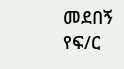መደበኝ የፍ/ር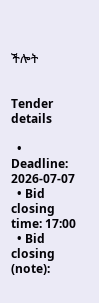ችሎት


Tender details

  • Deadline: 2026-07-07
  • Bid closing time: 17:00
  • Bid closing (note):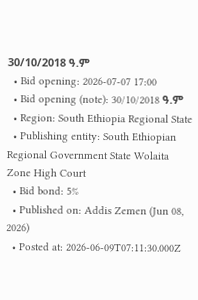30/10/2018 ዓ.ም
  • Bid opening: 2026-07-07 17:00
  • Bid opening (note): 30/10/2018 ዓ.ም
  • Region: South Ethiopia Regional State
  • Publishing entity: South Ethiopian Regional Government State Wolaita Zone High Court
  • Bid bond: 5%
  • Published on: Addis Zemen (Jun 08, 2026)
  • Posted at: 2026-06-09T07:11:30.000Z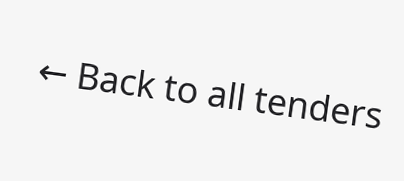← Back to all tenders